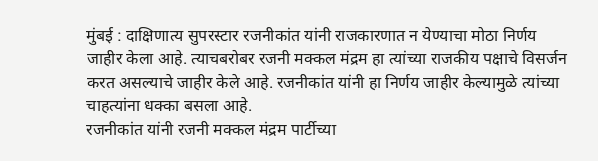मुंबई : दाक्षिणात्य सुपरस्टार रजनीकांत यांनी राजकारणात न येण्याचा मोठा निर्णय जाहीर केला आहे. त्याचबरोबर रजनी मक्कल मंद्रम हा त्यांच्या राजकीय पक्षाचे विसर्जन करत असल्याचे जाहीर केले आहे. रजनीकांत यांनी हा निर्णय जाहीर केल्यामुळे त्यांच्या चाहत्यांना धक्का बसला आहे.
रजनीकांत यांनी रजनी मक्कल मंद्रम पार्टीच्या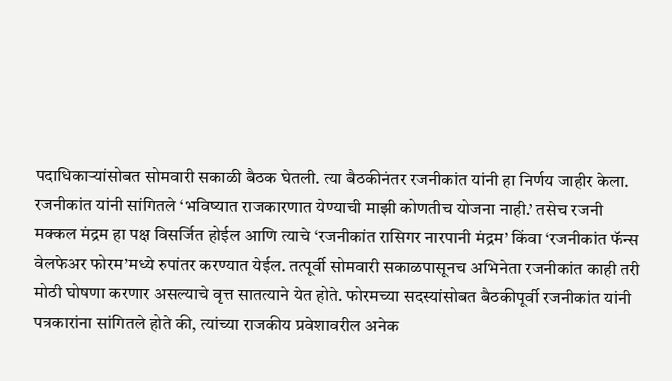पदाधिकाऱ्यांसोबत सोमवारी सकाळी बैठक घेतली. त्या बैठकीनंतर रजनीकांत यांनी हा निर्णय जाहीर केला. रजनीकांत यांनी सांगितले ‘भविष्यात राजकारणात येण्याची माझी कोणतीच योजना नाही.’ तसेच रजनी मक्कल मंद्रम हा पक्ष विसर्जित होईल आणि त्याचे ‘रजनीकांत रासिगर नारपानी मंद्रम’ किंवा ‘रजनीकांत फॅन्स वेलफेअर फोरम’मध्ये रुपांतर करण्यात येईल. तत्पूर्वी सोमवारी सकाळपासूनच अभिनेता रजनीकांत काही तरी मोठी घोषणा करणार असल्याचे वृत्त सातत्याने येत होते. फोरमच्या सदस्यांसोबत बैठकीपूर्वी रजनीकांत यांनी पत्रकारांना सांगितले होते की, त्यांच्या राजकीय प्रवेशावरील अनेक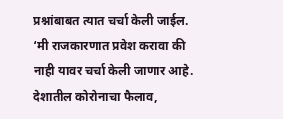प्रश्नांबाबत त्यात चर्चा केली जाईल. ‘मी राजकारणात प्रवेश करावा की नाही यावर चर्चा केली जाणार आहे. देशातील कोरोनाचा फैलाव,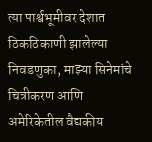त्या पार्श्वभूमीवर देशात ठिकठिकाणी झालेल्या निवडणुका, माझ्या सिनेमांचे चित्रीकरण आणि अमेरिकेतील वैद्यकीय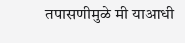तपासणीमुळे मी याआधी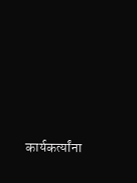कार्यकर्त्यांना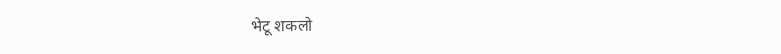भेटू शकलो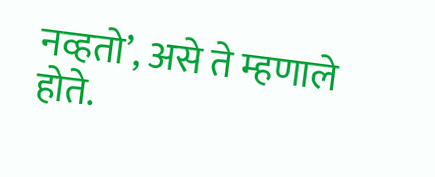नव्हतो’, असे ते म्हणाले होते.